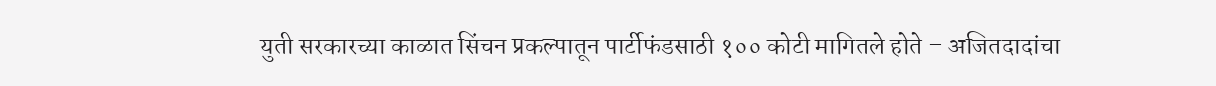युती सरकारच्या काळात सिंचन प्रकल्पातून पार्टीफंडसाठी १०० कोटी मागितले होते – अजितदादांचा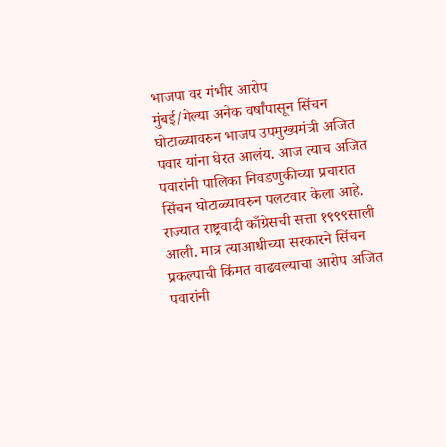भाजपा वर गंभीर आरोप
मुंबई/गेल्या अनेक वर्षांपासून सिंचन घोटाळ्यावरुन भाजप उपमुख्यमंत्री अजित पवार यांना घेरत आलंय. आज त्याच अजित पवारांनी पालिका निवडणुकीच्या प्रचारात सिंचन घोटाळ्यावरुन पलटवार केला आहे. राज्यात राष्ट्रवादी काँग्रेसची सत्ता १९९९साली आली. मात्र त्याआधीच्या सरकारने सिंचन प्रकल्पाची किंमत वाढवल्याचा आरोप अजित पवारांनी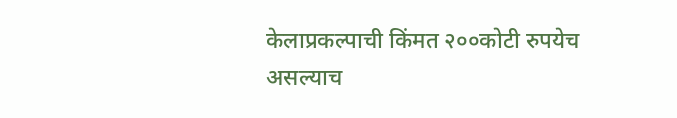केलाप्रकल्पाची किंमत २००कोटी रुपयेच असल्याच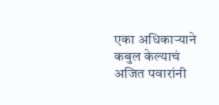एका अधिकाऱ्याने कबुल केल्याचं अजित पवारांनी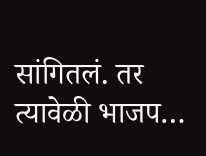सांगितलं. तर त्यावेळी भाजप…